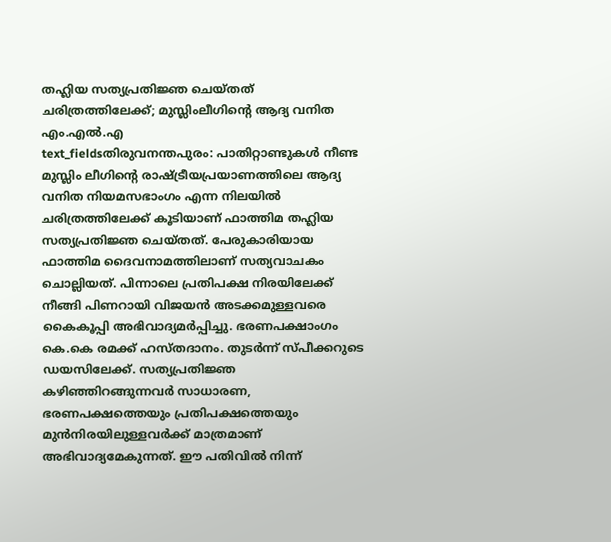തഹ്ലിയ സത്യപ്രതിജ്ഞ ചെയ്തത് ചരിത്രത്തിലേക്ക്; മുസ്ലിംലീഗിന്റെ ആദ്യ വനിത എം.എൽ.എ
text_fieldsതിരുവനന്തപുരം: പാതിറ്റാണ്ടുകൾ നീണ്ട മുസ്ലിം ലീഗിന്റെ രാഷ്ട്രീയപ്രയാണത്തിലെ ആദ്യ വനിത നിയമസഭാംഗം എന്ന നിലയിൽ ചരിത്രത്തിലേക്ക് കൂടിയാണ് ഫാത്തിമ തഹ്ലിയ സത്യപ്രതിജ്ഞ ചെയ്തത്. പേരുകാരിയായ ഫാത്തിമ ദൈവനാമത്തിലാണ് സത്യവാചകം ചൊല്ലിയത്. പിന്നാലെ പ്രതിപക്ഷ നിരയിലേക്ക് നീങ്ങി പിണറായി വിജയൻ അടക്കമുള്ളവരെ കൈകൂപ്പി അഭിവാദ്യമർപ്പിച്ചു. ഭരണപക്ഷാംഗം കെ.കെ രമക്ക് ഹസ്തദാനം. തുടർന്ന് സ്പീക്കറുടെ ഡയസിലേക്ക്. സത്യപ്രതിജ്ഞ കഴിഞ്ഞിറങ്ങുന്നവർ സാധാരണ, ഭരണപക്ഷത്തെയും പ്രതിപക്ഷത്തെയും മുൻനിരയിലുള്ളവർക്ക് മാത്രമാണ് അഭിവാദ്യമേകുന്നത്. ഈ പതിവിൽ നിന്ന്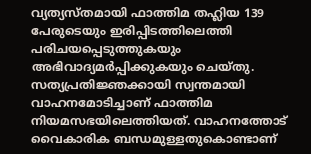വ്യത്യസ്തമായി ഫാത്തിമ തഹ്ലിയ 139 പേരുടെയും ഇരിപ്പിടത്തിലെത്തി പരിചയപ്പെടുത്തുകയും അഭിവാദ്യമർപ്പിക്കുകയും ചെയ്തു.
സത്യപ്രതിജ്ഞക്കായി സ്വന്തമായി വാഹനമോടിച്ചാണ് ഫാത്തിമ നിയമസഭയിലെത്തിയത്. വാഹനത്തോട് വൈകാരിക ബന്ധമുള്ളതുകൊണ്ടാണ്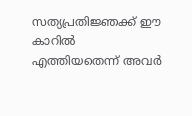സത്യപ്രതിജ്ഞക്ക് ഈ കാറിൽ എത്തിയതെന്ന് അവർ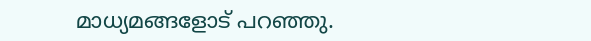മാധ്യമങ്ങളോട് പറഞ്ഞു.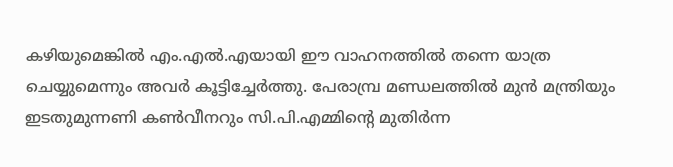കഴിയുമെങ്കിൽ എം.എൽ.എയായി ഈ വാഹനത്തിൽ തന്നെ യാത്ര ചെയ്യുമെന്നും അവർ കൂട്ടിച്ചേർത്തു. പേരാമ്പ്ര മണ്ഡലത്തിൽ മുൻ മന്ത്രിയും ഇടതുമുന്നണി കൺവീനറും സി.പി.എമ്മിന്റെ മുതിർന്ന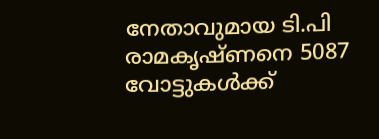നേതാവുമായ ടി.പി രാമകൃഷ്ണനെ 5087 വോട്ടുകൾക്ക്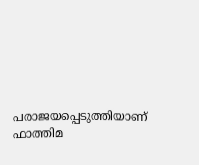പരാജയപ്പെടുത്തിയാണ് ഫാത്തിമ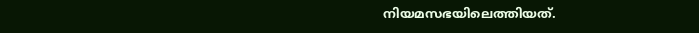നിയമസഭയിലെത്തിയത്.